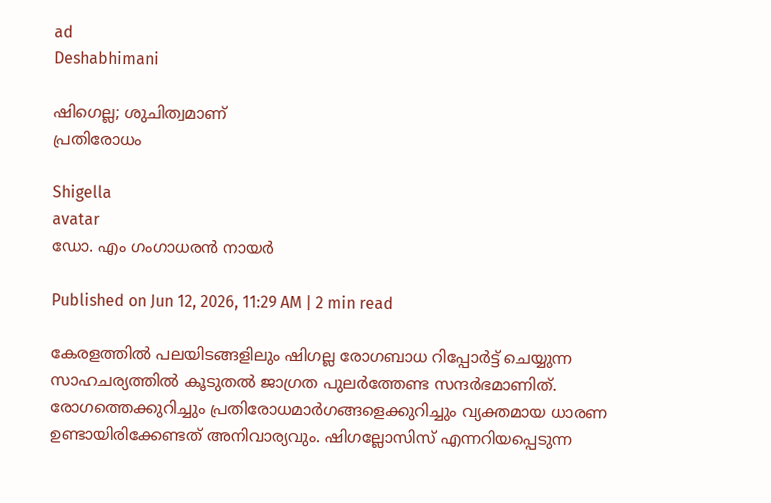ad
Deshabhimani

ഷിഗെല്ല; ശുചിത്വമാണ്
പ്രതിരോധം

Shigella
avatar
ഡോ. എം ഗംഗാധരൻ നായർ

Published on Jun 12, 2026, 11:29 AM | 2 min read

കേരളത്തിൽ പലയിടങ്ങളിലും ഷിഗല്ല രോഗബാധ റിപ്പോർട്ട് ചെയ്യുന്ന സാഹചര്യത്തിൽ കൂടുതൽ ജാഗ്രത പുലർത്തേണ്ട സന്ദർഭമാണിത്. രോഗത്തെക്കുറിച്ചും പ്രതിരോധമാർഗങ്ങളെക്കുറിച്ചും വ്യക്തമായ ധാരണ ഉണ്ടായിരിക്കേണ്ടത് അനിവാര്യവും. ഷിഗല്ലോസിസ് എന്നറിയപ്പെടുന്ന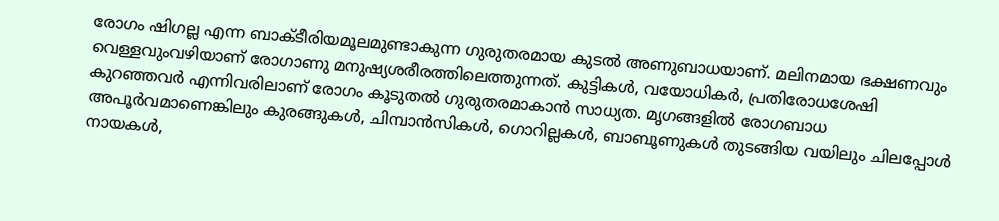രോഗം ഷിഗല്ല എന്ന ബാക്ടീരിയമൂലമുണ്ടാകുന്ന ഗുരുതരമായ കുടൽ അണുബാധയാണ്. മലിനമായ ഭക്ഷണവും വെള്ളവുംവഴിയാണ് രോഗാണു മനുഷ്യശരീരത്തിലെത്തുന്നത്. കുട്ടികൾ, വയോധികർ, പ്രതിരോധശേഷി കുറഞ്ഞവർ എന്നിവരിലാണ് രോഗം കൂടുതൽ ഗുരുതരമാകാൻ സാധ്യത. മൃഗങ്ങളിൽ രോഗബാധ അപൂർവമാണെങ്കിലും കുരങ്ങുകൾ, ചിമ്പാൻസികൾ, ഗൊറില്ലകൾ, ബാബൂണുകൾ തുടങ്ങിയ വയിലും ചിലപ്പോൾ നായകൾ,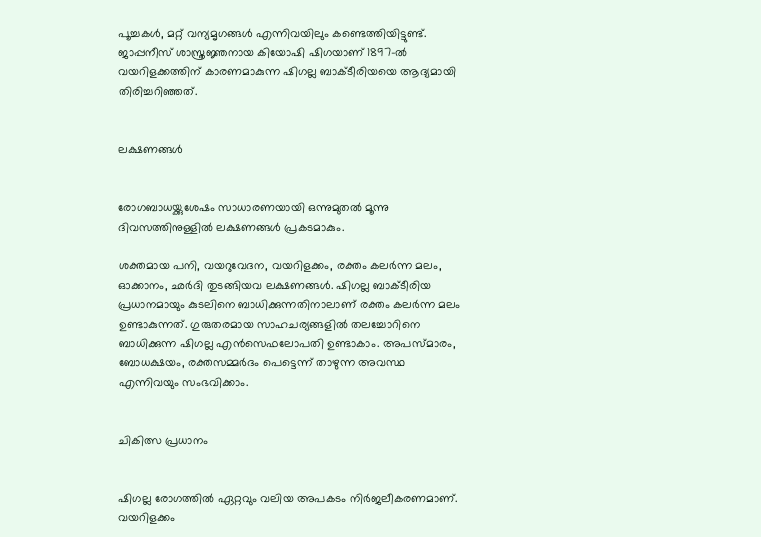പൂച്ചകൾ, മറ്റ് വന്യമൃഗങ്ങൾ എന്നിവയിലും കണ്ടെത്തിയിട്ടുണ്ട്. ജാപ്പനീസ് ശാസ്ത്രജ്ഞനായ കിയോഷി ഷിഗയാണ് 1897-ൽ വയറിളക്കത്തിന്‌ കാരണമാകുന്ന ഷിഗല്ല ബാക്ടീരിയയെ ആദ്യമായി തിരിച്ചറിഞ്ഞത്.


ലക്ഷണങ്ങൾ


രോഗബാധയ്ക്കുശേഷം സാധാരണയായി ഒന്നുമുതൽ മൂന്നു ദിവസത്തിനുള്ളിൽ ലക്ഷണങ്ങൾ പ്രകടമാകും.

ശക്തമായ പനി, വയറുവേദന, വയറിളക്കം, രക്തം കലർന്ന മലം, ഓക്കാനം, ഛർദി തുടങ്ങിയവ ലക്ഷണങ്ങൾ. ഷിഗല്ല ബാക്ടീരിയ പ്രധാനമായും കുടലിനെ ബാധിക്കുന്നതിനാലാണ് രക്തം കലർന്ന മലം ഉണ്ടാകുന്നത്. ഗുരുതരമായ സാഹചര്യങ്ങളിൽ തലച്ചോറിനെ ബാധിക്കുന്ന ഷിഗല്ല എൻസെഫലോപതി ഉണ്ടാകാം. അപസ്‌മാരം, ബോധക്ഷയം, രക്തസമ്മർദം പെട്ടെന്ന് താഴുന്ന അവസ്ഥ എന്നിവയും സംഭവിക്കാം.


ചികിത്സ പ്രധാനം


ഷിഗല്ല രോഗത്തിൽ ഏറ്റവും വലിയ അപകടം നിർജലീകരണമാണ്. വയറിളക്കം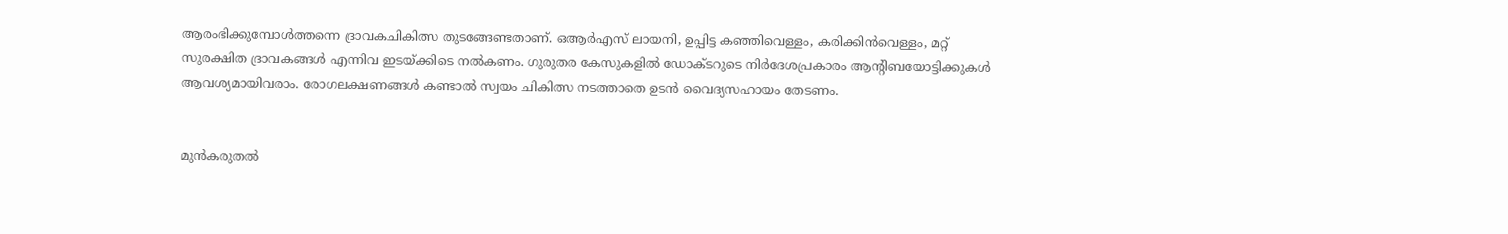ആരംഭിക്കുമ്പോൾത്തന്നെ ദ്രാവകചികിത്സ തുടങ്ങേണ്ടതാണ്. ഒആർഎസ് ലായനി, ഉപ്പിട്ട കഞ്ഞിവെള്ളം, കരിക്കിൻവെള്ളം, മറ്റ് സുരക്ഷിത ദ്രാവകങ്ങൾ എന്നിവ ഇടയ്ക്കിടെ നൽകണം. ഗുരുതര കേസുകളിൽ ഡോക്ടറുടെ നിർദേശപ്രകാരം ആന്റിബയോട്ടിക്കുകൾ ആവശ്യമായിവരാം. രോഗലക്ഷണങ്ങൾ കണ്ടാൽ സ്വയം ചികിത്സ നടത്താതെ ഉടൻ വൈദ്യസഹായം തേടണം.


മുൻകരുതൽ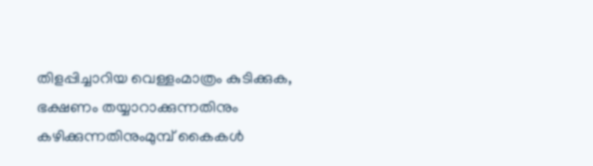തിളപ്പിച്ചാറിയ വെള്ളംമാത്രം കുടിക്കുക, ഭക്ഷണം തയ്യാറാക്കുന്നതിനും കഴിക്കുന്നതിനുംമുമ്പ് കൈകൾ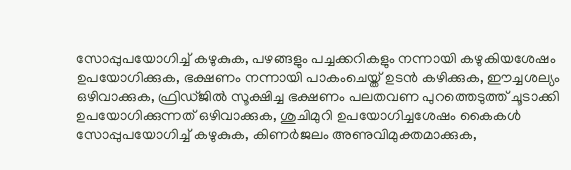സോപ്പുപയോഗിച്ച് കഴുകുക, പഴങ്ങളും പച്ചക്കറികളും നന്നായി കഴുകിയശേഷം ഉപയോഗിക്കുക, ഭക്ഷണം നന്നായി പാകംചെയ്ത് ഉടൻ കഴിക്കുക, ഈച്ചശല്യം ഒഴിവാക്കുക, ഫ്രിഡ്‌ജിൽ സൂക്ഷിച്ച ഭക്ഷണം പലതവണ പുറത്തെടുത്ത് ചൂടാക്കി ഉപയോഗിക്കുന്നത് ഒഴിവാക്കുക, ശുചിമുറി ഉപയോഗിച്ചശേഷം കൈകൾ സോപ്പുപയോഗിച്ച് കഴുകുക, കിണർജലം അണുവിമുക്തമാക്കുക,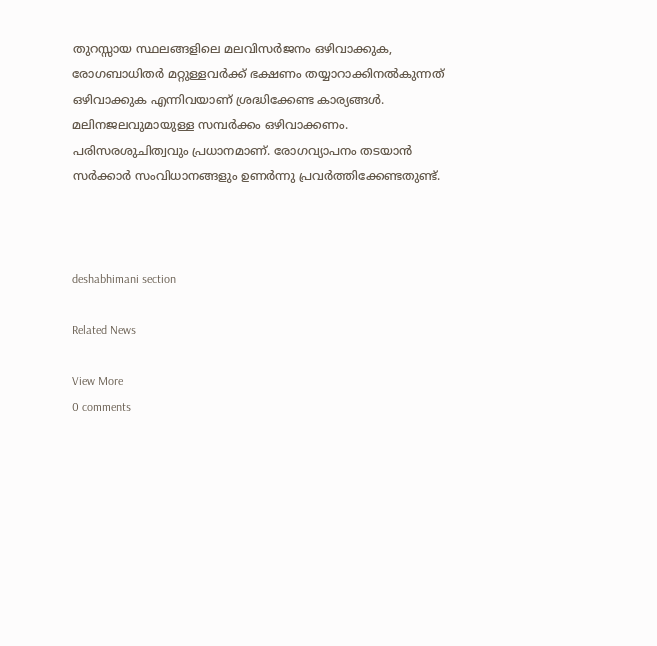തുറസ്സായ സ്ഥലങ്ങളിലെ മലവിസർജനം ഒഴിവാക്കുക, രോഗബാധിതർ മറ്റുള്ളവർക്ക് ഭക്ഷണം തയ്യാറാക്കിനൽകുന്നത് ഒഴിവാക്കുക എന്നിവയാണ്‌ ശ്രദ്ധിക്കേണ്ട കാര്യങ്ങൾ. മലിനജലവുമായുള്ള സമ്പർക്കം ഒഴിവാക്കണം. പരിസരശുചിത്വവും പ്രധാനമാണ്. രോഗവ്യാപനം തടയാൻ സർക്കാർ സംവിധാനങ്ങളും ഉണർന്നു പ്രവർത്തിക്കേണ്ടതുണ്ട്.



deshabhimani section

Related News

View More
0 comments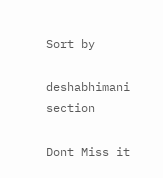Sort by

deshabhimani section

Dont Miss it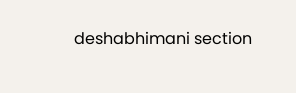deshabhimani section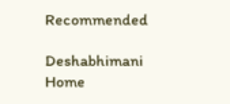Recommended

Deshabhimani
Home